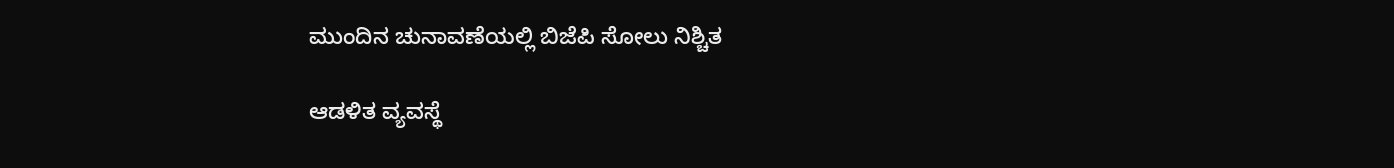ಮುಂದಿನ ಚುನಾವಣೆಯಲ್ಲಿ ಬಿಜೆಪಿ ಸೋಲು ನಿಶ್ಚಿತ

ಆಡಳಿತ ವ್ಯವಸ್ಥೆ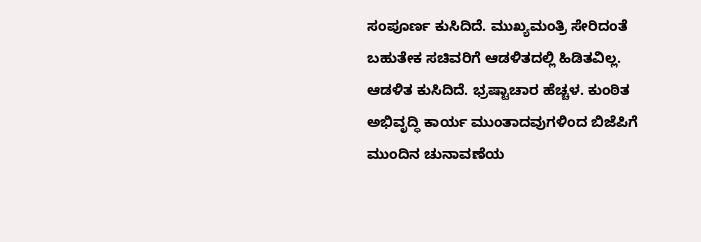ಸಂಪೂರ್ಣ ಕುಸಿದಿದೆ. ಮುಖ್ಯಮಂತ್ರಿ ಸೇರಿದಂತೆ ಬಹುತೇಕ ಸಚಿವರಿಗೆ ಆಡಳಿತದಲ್ಲಿ ಹಿಡಿತವಿಲ್ಲ. ಆಡಳಿತ ಕುಸಿದಿದೆ. ಭ್ರಷ್ಟಾಚಾರ ಹೆಚ್ಚಳ. ಕುಂಠಿತ ಅಭಿವೃದ್ಧಿ ಕಾರ್ಯ ಮುಂತಾದವುಗಳಿಂದ ಬಿಜೆಪಿಗೆ ಮುಂದಿನ ಚುನಾವಣೆಯ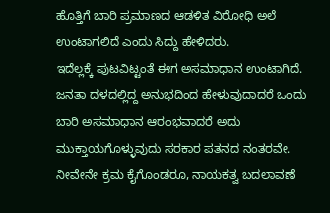ಹೊತ್ತಿಗೆ ಬಾರಿ ಪ್ರಮಾಣದ ಆಡಳಿತ ವಿರೋಧಿ ಅಲೆ ಉಂಟಾಗಲಿದೆ ಎಂದು ಸಿದ್ದು ಹೇಳಿದರು.
ಇದೆಲ್ಲಕ್ಕೆ ಪುಟವಿಟ್ಟಂತೆ ಈಗ ಅಸಮಾಧಾನ ಉಂಟಾಗಿದೆ. ಜನತಾ ದಳದಲ್ಲಿದ್ದ ಅನುಭದಿಂದ ಹೇಳುವುದಾದರೆ ಒಂದು ಬಾರಿ ಅಸಮಾಧಾನ ಆರಂಭವಾದರೆ ಅದು ಮುಕ್ತಾಯಗೊಳ್ಳುವುದು ಸರಕಾರ ಪತನದ ನಂತರವೇ. ನೀವೇನೇ ಕ್ರಮ ಕೈಗೊಂಡರೂ, ನಾಯಕತ್ವ ಬದಲಾವಣೆ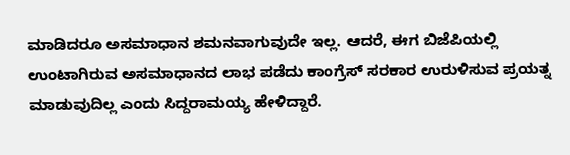ಮಾಡಿದರೂ ಅಸಮಾಧಾನ ಶಮನವಾಗುವುದೇ ಇಲ್ಲ. ಆದರೆ, ಈಗ ಬಿಜೆಪಿಯಲ್ಲಿ ಉಂಟಾಗಿರುವ ಅಸಮಾಧಾನದ ಲಾಭ ಪಡೆದು ಕಾಂಗ್ರೆಸ್ ಸರಕಾರ ಉರುಳಿಸುವ ಪ್ರಯತ್ನ ಮಾಡುವುದಿಲ್ಲ ಎಂದು ಸಿದ್ದರಾಮಯ್ಯ ಹೇಳಿದ್ದಾರೆ.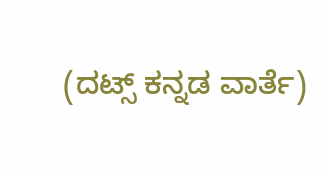(ದಟ್ಸ್ ಕನ್ನಡ ವಾರ್ತೆ)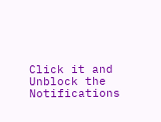Click it and Unblock the Notifications